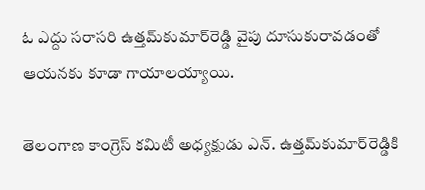ఓ ఎద్దు సరాసరి ఉత్తమ్‌కుమార్‌రెడ్డి వైపు దూసుకురావడంతో ఆయనకు కూడా గాయాలయ్యాయి.

తెలంగాణ కాంగ్రెస్ కమిటీ అధ్యక్షుడు ఎన్. ఉత్తమ్‌కుమార్‌రెడ్డికి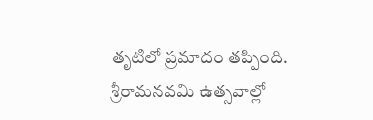తృటిలో ప్రమాదం తప్పింది. శ్రీరామనవమి ఉత్సవాల్లో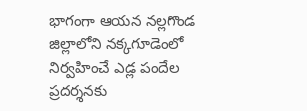భాగంగా ఆయన నల్లగొండ జిల్లాలోని నక్కగూడెంలో నిర్వహించే ఎడ్ల పందేల ప్రదర్శనకు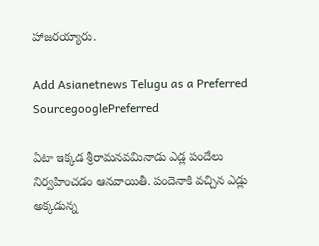హాజరయ్యారు.

Add Asianetnews Telugu as a Preferred SourcegooglePreferred

ఏటా ఇక్కడ శ్రీరామనవమినాడు ఎడ్ల పందేలు నిర్వహించడం ఆనవాయితీ. పందెనాకి వచ్చిన ఎడ్లు అక్కడున్న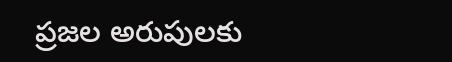ప్రజల అరుపులకు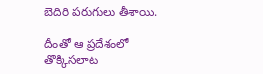బెదిరి పరుగులు తీశాయి.

దీంతో ఆ ప్రదేశంలో తొక్కిసలాట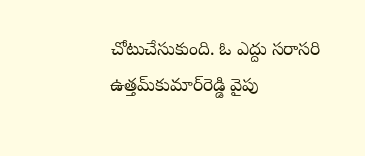చోటుచేసుకుంది. ఓ ఎద్దు సరాసరి ఉత్తమ్‌కుమార్‌రెడ్డి వైపు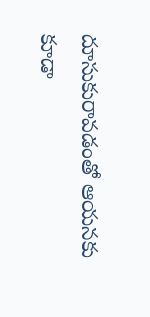దూసుకురావడంతో ఆయనకు కూడా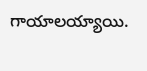గాయాలయ్యాయి.